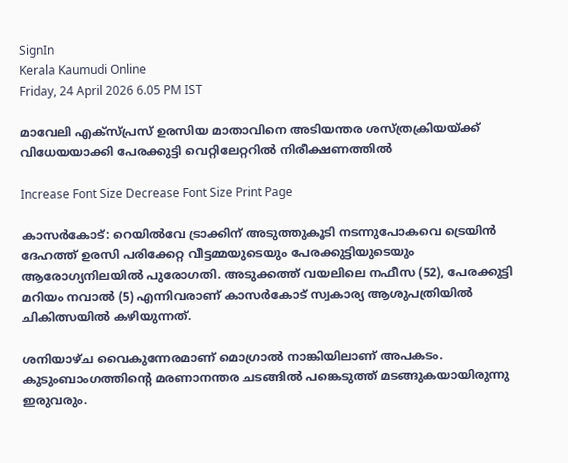SignIn
Kerala Kaumudi Online
Friday, 24 April 2026 6.05 PM IST

മാവേലി എക്സ്പ്രസ് ഉരസിയ മാതാവിനെ അടിയന്തര ശസ്ത്രക്രിയയ്ക്ക് വിധേയയാക്കി പേരക്കുട്ടി വെറ്റിലേറ്ററിൽ നിരീക്ഷണത്തിൽ

Increase Font Size Decrease Font Size Print Page

കാസർകോട്: റെയിൽവേ ട്രാക്കിന് അടുത്തുകൂടി നടന്നുപോകവെ ട്രെയിൻ ദേഹത്ത് ഉരസി പരിക്കേറ്റ വീട്ടമ്മയുടെയും പേരക്കുട്ടിയുടെയും ആരോഗ്യനിലയിൽ പുരോഗതി. അടുക്കത്ത് വയലിലെ നഫീസ (52), പേരക്കുട്ടി മറിയം നവാൽ (5) എന്നിവരാണ് കാസർകോട് സ്വകാര്യ ആശുപത്രിയിൽ ചികിത്സയിൽ കഴിയുന്നത്.

ശനിയാഴ്‌ച വൈകുന്നേരമാണ് മൊഗ്രാൽ നാങ്കിയിലാണ് അപകടം. കുടുംബാംഗത്തിന്റെ മരണാനന്തര ചടങ്ങിൽ പങ്കെടുത്ത് മടങ്ങുകയായിരുന്നു ഇരുവരും.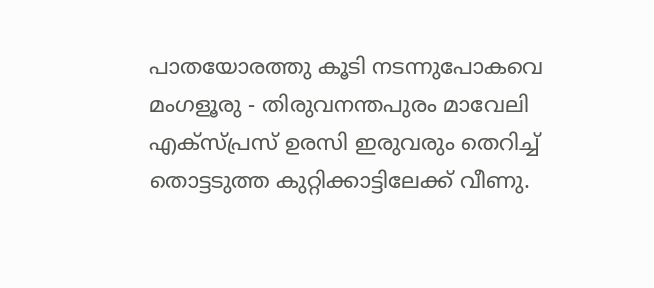പാതയോരത്തു കൂടി നടന്നുപോകവെ മംഗളൂരു - തിരുവനന്തപുരം മാവേലി എക്സ്പ്രസ് ഉരസി ഇരുവരും തെറിച്ച് തൊട്ടടുത്ത കുറ്റിക്കാട്ടിലേക്ക് വീണു.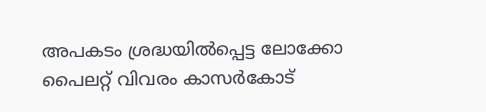അപകടം ശ്രദ്ധയിൽപ്പെട്ട ലോക്കോ പൈലറ്റ് വിവരം കാസർകോട്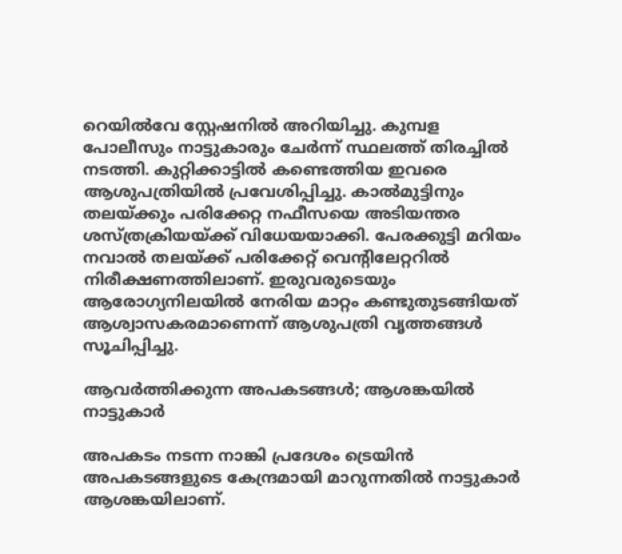റെയിൽവേ സ്റ്റേഷനിൽ അറിയിച്ചു. കുമ്പള പോലീസും നാട്ടുകാരും ചേർന്ന് സ്ഥലത്ത് തിരച്ചിൽ നടത്തി. കുറ്റിക്കാട്ടിൽ കണ്ടെത്തിയ ഇവരെ ആശുപത്രിയിൽ പ്രവേശിപ്പിച്ചു. കാൽമുട്ടിനും തലയ്ക്കും പരിക്കേറ്റ നഫീസയെ അടിയന്തര ശസ്ത്രക്രിയയ്ക്ക് വിധേയയാക്കി. പേരക്കുട്ടി മറിയം നവാൽ തലയ്ക്ക് പരിക്കേറ്റ് വെന്റിലേറ്ററിൽ നിരീക്ഷണത്തിലാണ്. ഇരുവരുടെയും ആരോഗ്യനിലയിൽ നേരിയ മാറ്റം കണ്ടുതുടങ്ങിയത് ആശ്വാസകരമാണെന്ന് ആശുപത്രി വൃത്തങ്ങൾ സൂചിപ്പിച്ചു.

ആവർത്തിക്കുന്ന അപകടങ്ങൾ; ആശങ്കയിൽ നാട്ടുകാർ

അപകടം നടന്ന നാങ്കി പ്രദേശം ട്രെയിൻ അപകടങ്ങളുടെ കേന്ദ്രമായി മാറുന്നതിൽ നാട്ടുകാർ ആശങ്കയിലാണ്.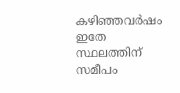കഴിഞ്ഞവർഷം ഇതേ സ്ഥലത്തിന് സമീപം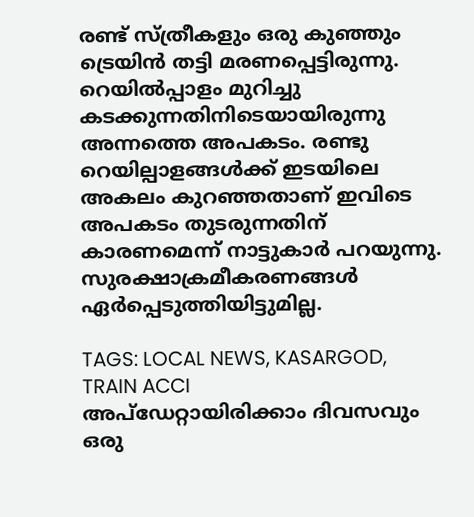രണ്ട് സ്ത്രീകളും ഒരു കുഞ്ഞും ട്രെയിൻ തട്ടി മരണപ്പെട്ടിരുന്നു. റെയിൽപ്പാളം മുറിച്ചു കടക്കുന്നതിനിടെയായിരുന്നു അന്നത്തെ അപകടം. രണ്ടു റെയില്പാളങ്ങൾക്ക് ഇടയിലെ അകലം കുറഞ്ഞതാണ് ഇവിടെ അപകടം തുടരുന്നതിന് കാരണമെന്ന് നാട്ടുകാർ പറയുന്നു. സുരക്ഷാക്രമീകരണങ്ങൾ ഏർപ്പെടുത്തിയിട്ടുമില്ല.

TAGS: LOCAL NEWS, KASARGOD, TRAIN ACCI
അപ്ഡേറ്റായിരിക്കാം ദിവസവും
ഒരു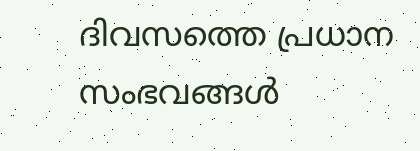ദിവസത്തെ പ്രധാന സംഭവങ്ങൾ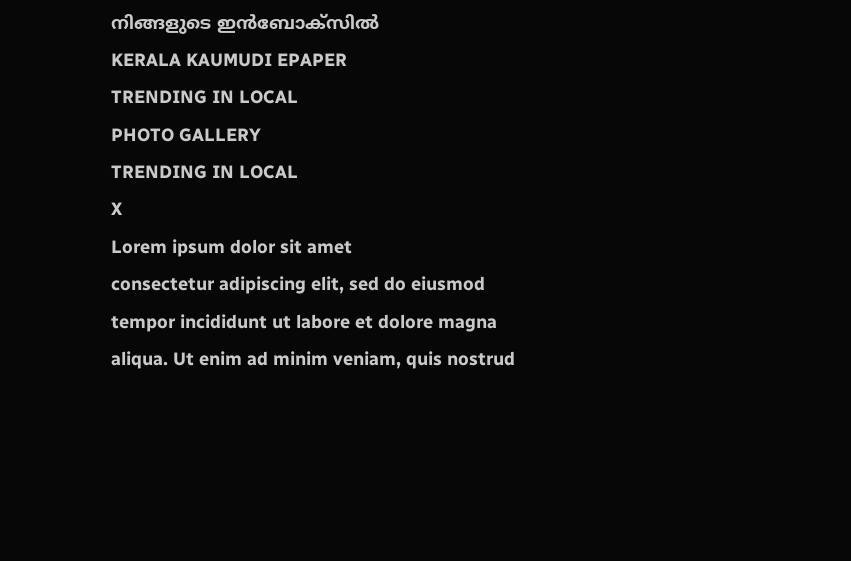നിങ്ങളുടെ ഇൻബോക്സിൽ
KERALA KAUMUDI EPAPER
TRENDING IN LOCAL
PHOTO GALLERY
TRENDING IN LOCAL
X
Lorem ipsum dolor sit amet
consectetur adipiscing elit, sed do eiusmod tempor incididunt ut labore et dolore magna aliqua. Ut enim ad minim veniam, quis nostrud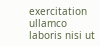exercitation ullamco laboris nisi ut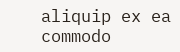aliquip ex ea commodo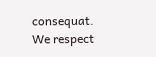consequat.
We respect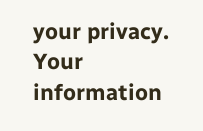your privacy. Your information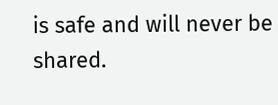is safe and will never be shared.